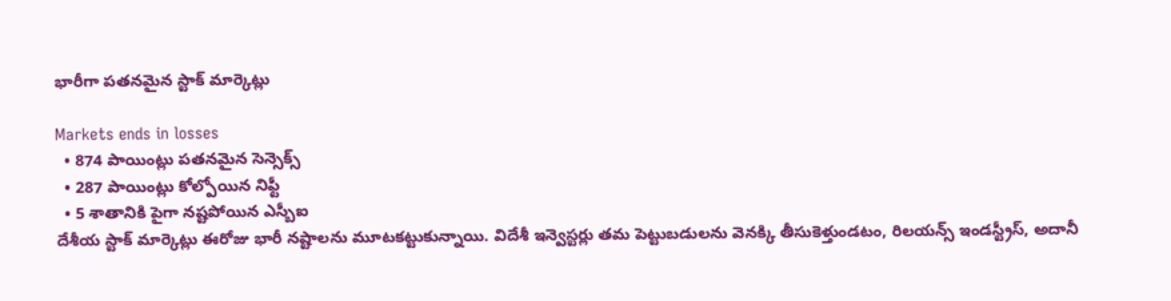భారీగా పతనమైన స్టాక్ మార్కెట్లు

Markets ends in losses
  • 874 పాయింట్లు పతనమైన సెన్సెక్స్
  • 287 పాయింట్లు కోల్పోయిన నిఫ్టీ
  • 5 శాతానికి పైగా నష్టపోయిన ఎస్బీఐ
దేశీయ స్టాక్ మార్కెట్లు ఈరోజు భారీ నష్టాలను మూటకట్టుకున్నాయి. విదేశీ ఇన్వెస్టర్లు తమ పెట్టుబడులను వెనక్కి తీసుకెళ్తుండటం, రిలయన్స్ ఇండస్ట్రీస్, అదానీ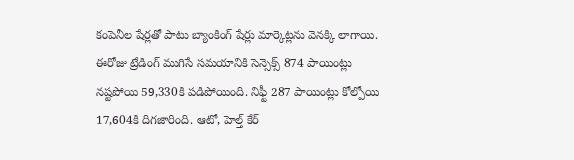కంపెనీల షేర్లతో పాటు బ్యాంకింగ్ షేర్లు మార్కెట్లను వెనక్కి లాగాయి. ఈరోజు ట్రేడింగ్ ముగిసే సమయానికి సెన్సెక్స్ 874 పాయింట్లు నష్టపోయి 59,330కి పడిపోయింది. నిఫ్టీ 287 పాయింట్లు కోల్పోయి 17,604కి దిగజారింది. ఆటో, హెల్త్ కేర్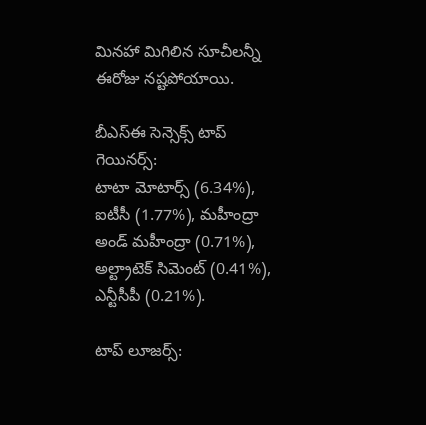మినహా మిగిలిన సూచీలన్నీ ఈరోజు నష్టపోయాయి.

బీఎస్ఈ సెన్సెక్స్ టాప్ గెయినర్స్:
టాటా మోటార్స్ (6.34%), ఐటీసీ (1.77%), మహీంద్రా అండ్ మహీంద్రా (0.71%), అల్ట్రాటెక్ సిమెంట్ (0.41%), ఎన్టీసీపీ (0.21%).

టాప్ లూజర్స్: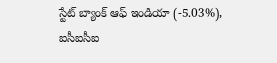స్టేట్ బ్యాంక్ ఆఫ్ ఇండియా (-5.03%), ఐసీఐసీఐ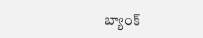బ్యాంక్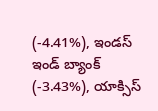(-4.41%), ఇండస్ ఇండ్ బ్యాంక్ (-3.43%), యాక్సిస్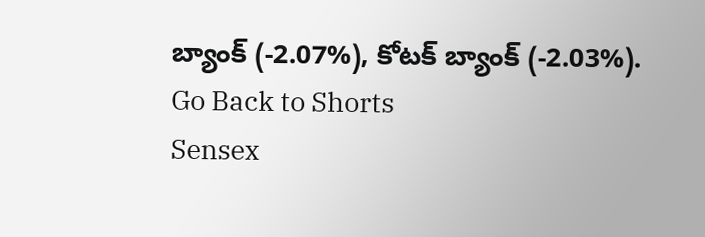బ్యాంక్ (-2.07%), కోటక్ బ్యాంక్ (-2.03%).
Go Back to Shorts
Sensex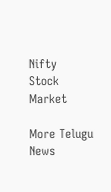Nifty
Stock Market

More Telugu News